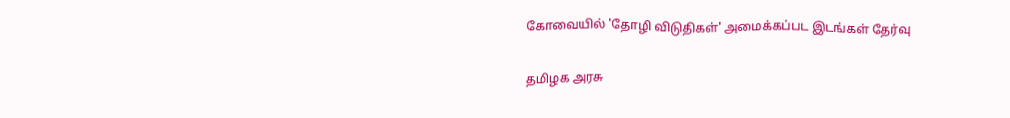கோவையில் 'தோழி விடுதிகள்' அமைக்கப்பட இடங்கள் தேர்வு

தமிழக அரசு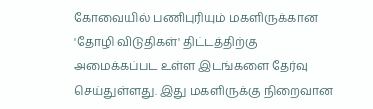கோவையில் பணிபுரியும் மகளிருக்கான 'தோழி விடுதிகள்' திட்டத்திற்கு அமைக்கப்பட உள்ள இடங்களை தேர்வு செய்துள்ளது. இது மகளிருக்கு நிறைவான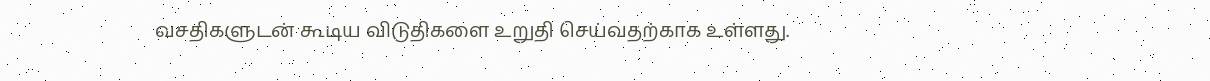வசதிகளுடன் கூடிய விடுதிகளை உறுதி செய்வதற்காக உள்ளது.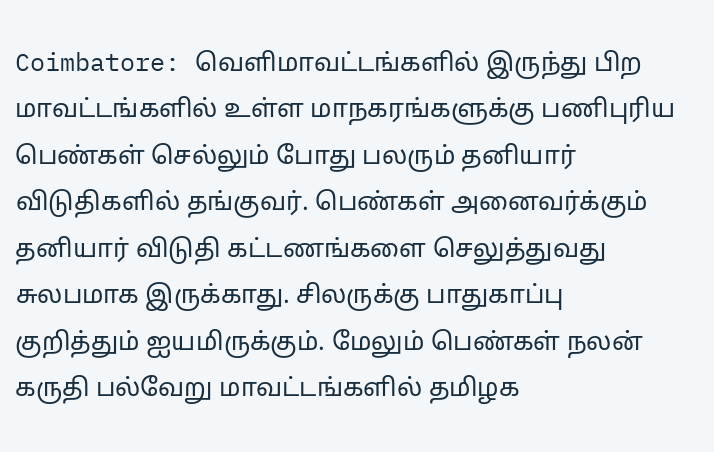Coimbatore: வெளிமாவட்டங்களில் இருந்து பிற மாவட்டங்களில் உள்ள மாநகரங்களுக்கு பணிபுரிய பெண்கள் செல்லும் போது பலரும் தனியார் விடுதிகளில் தங்குவர். பெண்கள் அனைவர்க்கும் தனியார் விடுதி கட்டணங்களை செலுத்துவது சுலபமாக இருக்காது. சிலருக்கு பாதுகாப்பு குறித்தும் ஐயமிருக்கும். மேலும் பெண்கள் நலன் கருதி பல்வேறு மாவட்டங்களில் தமிழக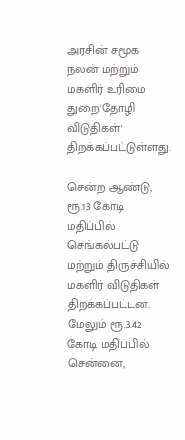அரசின் சமூக நலன் மற்றும் மகளிர் உரிமை துறை'தோழி விடுதிகள்' திறக்கப்பட்டுள்ளது.

சென்ற ஆண்டு, ரூ.13 கோடி மதிப்பில் செங்கல்பட்டு மற்றும் திருச்சியில் மகளிர் விடுதிகள் திறக்கப்பட்டன. மேலும் ரூ.3.42 கோடி மதிப்பில் சென்னை,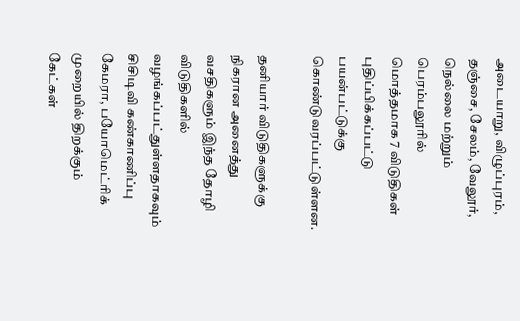அடையாறு, விழுப்புரம், தஞ்சை, சேலம், வேலூர், நெல்லை மற்றும் பெரம்பலூரில் மொத்தமாக 7 விடுதிகள் புதிப்பிக்கப்பட்டு பயன்பட்டுக்கு கொண்டுவரப்பட்டுள்ளன.

தனியார் விடுதிகளுக்கு நிகரான அனைத்து வசதிகளும் இந்த தோழி விடுதிகளில் வழங்கப்பட்துள்ளதாகவும் சிசிடிவி கண்காணிப்பு கேமரா, பயோமெட்ரிக் முறையில் திறக்கும் கேட்கள்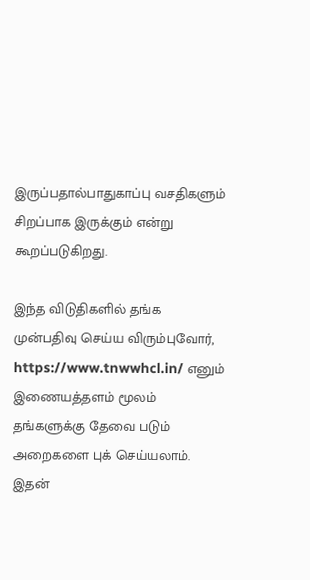இருப்பதால்பாதுகாப்பு வசதிகளும் சிறப்பாக இருக்கும் என்று கூறப்படுகிறது.

இந்த விடுதிகளில் தங்க முன்பதிவு செய்ய விரும்புவோர், https://www.tnwwhcl.in/ எனும் இணையத்தளம் மூலம் தங்களுக்கு தேவை படும் அறைகளை புக் செய்யலாம். இதன்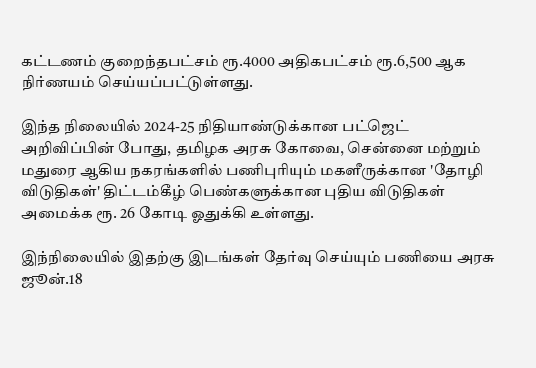கட்டணம் குறைந்தபட்சம் ரூ.4000 அதிகபட்சம் ரூ.6,500 ஆக நிர்ணயம் செய்யப்பட்டுள்ளது.

இந்த நிலையில் 2024-25 நிதியாண்டுக்கான பட்ஜெட் அறிவிப்பின் போது, தமிழக அரசு கோவை, சென்னை மற்றும் மதுரை ஆகிய நகரங்களில் பணிபுரியும் மகளீருக்கான 'தோழி விடுதிகள்' திட்டம்கீழ் பெண்களுக்கான புதிய விடுதிகள் அமைக்க ரூ. 26 கோடி ஓதுக்கி உள்ளது.

இந்நிலையில் இதற்கு இடங்கள் தேர்வு செய்யும் பணியை அரசு ஜூன்.18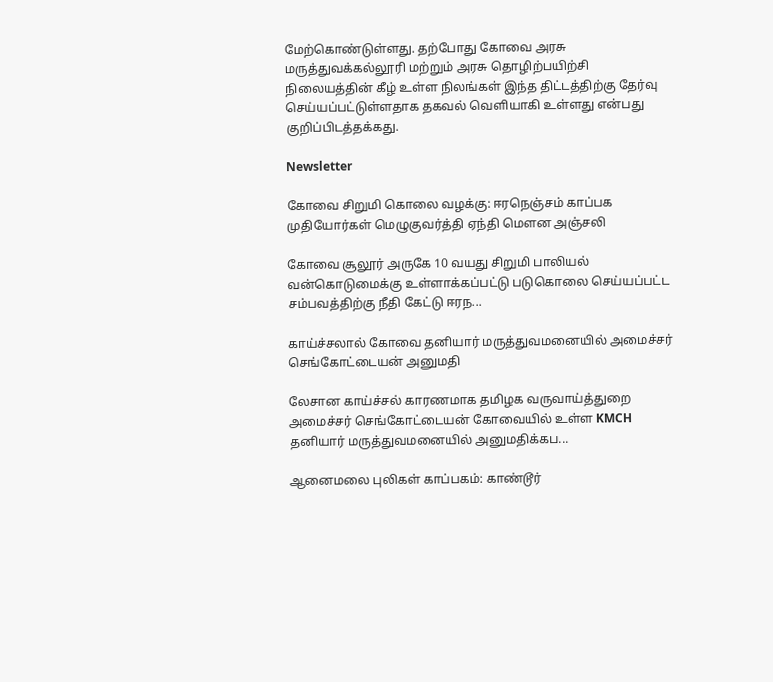மேற்கொண்டுள்ளது. தற்போது கோவை அரசு மருத்துவக்கல்லூரி மற்றும் அரசு தொழிற்பயிற்சி நிலையத்தின் கீழ் உள்ள நிலங்கள் இந்த திட்டத்திற்கு தேர்வு செய்யப்பட்டுள்ளதாக தகவல் வெளியாகி உள்ளது என்பது குறிப்பிடத்தக்கது.

Newsletter

கோவை சிறுமி கொலை வழக்கு: ஈரநெஞ்சம் காப்பக முதியோர்கள் மெழுகுவர்த்தி ஏந்தி மௌன அஞ்சலி

கோவை சூலூர் அருகே 10 வயது சிறுமி பாலியல் வன்கொடுமைக்கு உள்ளாக்கப்பட்டு படுகொலை செய்யப்பட்ட சம்பவத்திற்கு நீதி கேட்டு ஈரந...

காய்ச்சலால் கோவை தனியார் மருத்துவமனையில் அமைச்சர் செங்கோட்டையன் அனுமதி

லேசான காய்ச்சல் காரணமாக தமிழக வருவாய்த்துறை அமைச்சர் செங்கோட்டையன் கோவையில் உள்ள KMCH தனியார் மருத்துவமனையில் அனுமதிக்கப...

ஆனைமலை புலிகள் காப்பகம்: காண்டூர்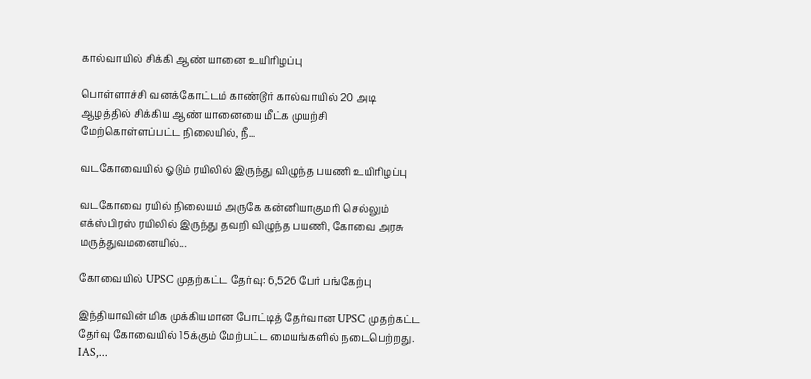கால்வாயில் சிக்கி ஆண் யானை உயிரிழப்பு

பொள்ளாச்சி வனக்கோட்டம் காண்டூர் கால்வாயில் 20 அடி ஆழத்தில் சிக்கிய ஆண் யானையை மீட்க முயற்சி மேற்கொள்ளப்பட்ட நிலையில், நீ...

வடகோவையில் ஓடும் ரயிலில் இருந்து விழுந்த பயணி உயிரிழப்பு

வடகோவை ரயில் நிலையம் அருகே கன்னியாகுமரி செல்லும் எக்ஸ்பிரஸ் ரயிலில் இருந்து தவறி விழுந்த பயணி, கோவை அரசு மருத்துவமனையில்...

கோவையில் UPSC முதற்கட்ட தேர்வு: 6,526 பேர் பங்கேற்பு

இந்தியாவின் மிக முக்கியமான போட்டித் தேர்வான UPSC முதற்கட்ட தேர்வு கோவையில் 15க்கும் மேற்பட்ட மையங்களில் நடைபெற்றது. IAS,...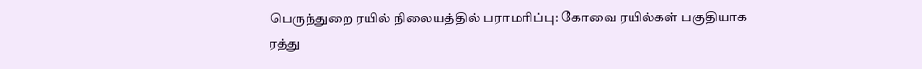பெருந்துறை ரயில் நிலையத்தில் பராமரிப்பு: கோவை ரயில்கள் பகுதியாக ரத்து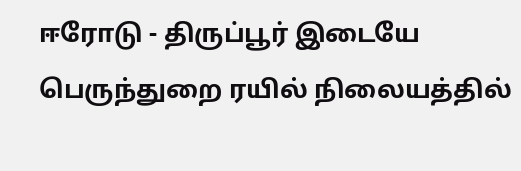ஈரோடு - திருப்பூர் இடையே பெருந்துறை ரயில் நிலையத்தில்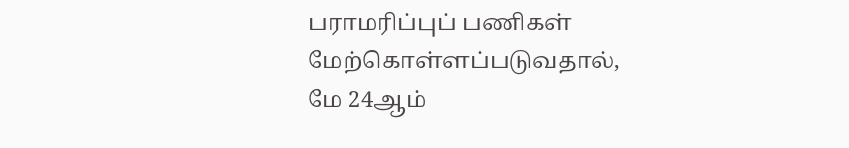பராமரிப்புப் பணிகள் மேற்கொள்ளப்படுவதால், மே 24ஆம்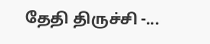தேதி திருச்சி -...